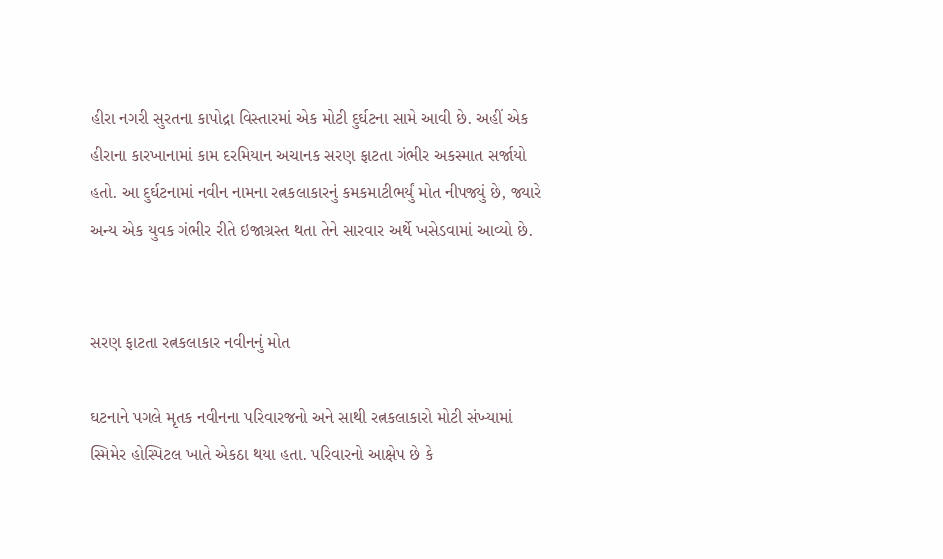હીરા નગરી સુરતના કાપોદ્રા વિસ્તારમાં એક મોટી દુર્ઘટના સામે આવી છે. અહીં એક હીરાના કારખાનામાં કામ દરમિયાન અચાનક સરણ ફાટતા ગંભીર અકસ્માત સર્જાયો હતો. આ દુર્ઘટનામાં નવીન નામના રત્નકલાકારનું કમકમાટીભર્યું મોત નીપજ્યું છે, જ્યારે અન્ય એક યુવક ગંભીર રીતે ઇજાગ્રસ્ત થતા તેને સારવાર અર્થે ખસેડવામાં આવ્યો છે.


સરણ ફાટતા રત્નકલાકાર નવીનનું મોત

ઘટનાને પગલે મૃતક નવીનના પરિવારજનો અને સાથી રત્નકલાકારો મોટી સંખ્યામાં સ્મિમેર હોસ્પિટલ ખાતે એકઠા થયા હતા. પરિવારનો આક્ષેપ છે કે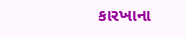કારખાના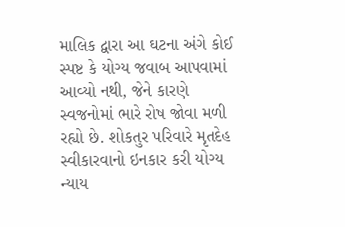માલિક દ્વારા આ ઘટના અંગે કોઈ સ્પષ્ટ કે યોગ્ય જવાબ આપવામાં આવ્યો નથી, જેને કારણે સ્વજનોમાં ભારે રોષ જોવા મળી રહ્યો છે. શોકતુર પરિવારે મૃતદેહ સ્વીકારવાનો ઇનકાર કરી યોગ્ય ન્યાય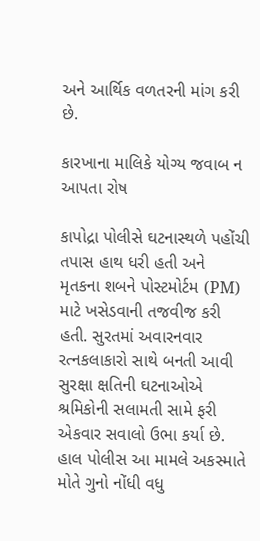અને આર્થિક વળતરની માંગ કરી છે.

કારખાના માલિકે યોગ્ય જવાબ ન આપતા રોષ

કાપોદ્રા પોલીસે ઘટનાસ્થળે પહોંચી તપાસ હાથ ધરી હતી અને મૃતકના શબને પોસ્ટમોર્ટમ (PM) માટે ખસેડવાની તજવીજ કરી હતી. સુરતમાં અવારનવાર રત્નકલાકારો સાથે બનતી આવી સુરક્ષા ક્ષતિની ઘટનાઓએ શ્રમિકોની સલામતી સામે ફરી એકવાર સવાલો ઉભા કર્યા છે. હાલ પોલીસ આ મામલે અકસ્માતે મોતે ગુનો નોંધી વધુ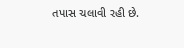તપાસ ચલાવી રહી છે.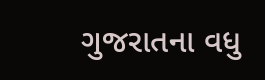ગુજરાતના વધુ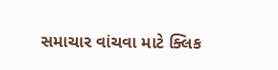સમાચાર વાંચવા માટે ક્લિક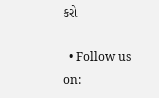કરો

  • Follow us on: